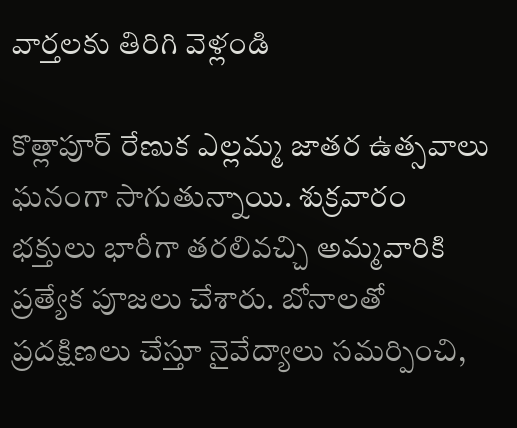వార్తలకు తిరిగి వెళ్లండి

కొత్లాపూర్ రేణుక ఎల్లమ్మ జాతర ఉత్సవాలు ఘనంగా సాగుతున్నాయి. శుక్రవారం భక్తులు భారీగా తరలివచ్చి అమ్మవారికి ప్రత్యేక పూజలు చేశారు. బోనాలతో ప్రదక్షిణలు చేస్తూ నైవేద్యాలు సమర్పించి,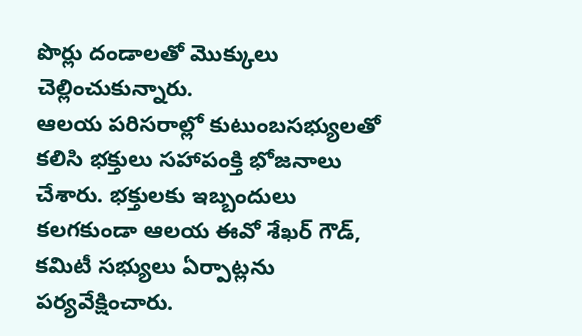పొర్లు దండాలతో మొక్కులు చెల్లించుకున్నారు.
ఆలయ పరిసరాల్లో కుటుంబసభ్యులతో కలిసి భక్తులు సహాపంక్తి భోజనాలు చేశారు. భక్తులకు ఇబ్బందులు కలగకుండా ఆలయ ఈవో శేఖర్ గౌడ్, కమిటీ సభ్యులు ఏర్పాట్లను పర్యవేక్షించారు.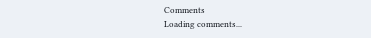Comments
Loading comments...